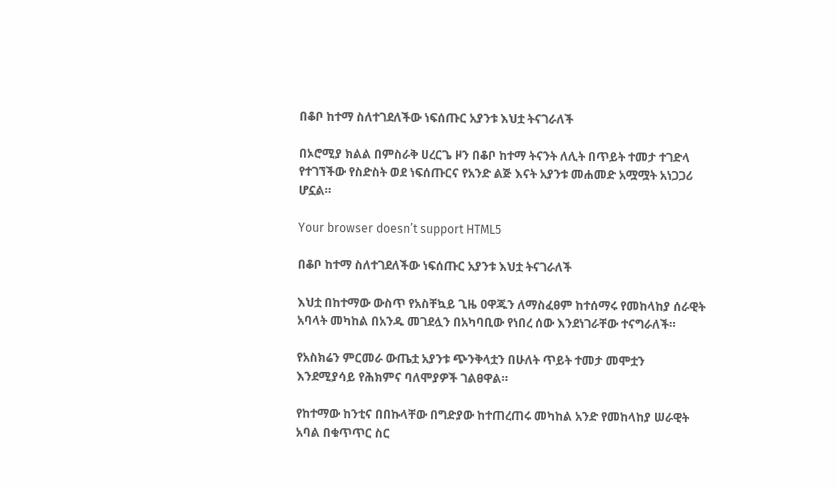በቆቦ ከተማ ስለተገደለችው ነፍሰጡር አያንቱ እህቷ ትናገራለች

በኦሮሚያ ክልል በምስራቅ ሀረርጌ ዞን በቆቦ ከተማ ትናንት ለሊት በጥይት ተመታ ተገድላ የተገኘችው የስድስት ወደ ነፍሰጡርና የአንድ ልጅ እናት አያንቱ መሐመድ አሟሟት አነጋጋሪ ሆኗል።

Your browser doesn’t support HTML5

በቆቦ ከተማ ስለተገደለችው ነፍሰጡር አያንቱ እህቷ ትናገራለች

እህቷ በከተማው ውስጥ የአስቸኳይ ጊዜ ዐዋጁን ለማስፈፀም ከተሰማሩ የመከላከያ ሰራዊት አባላት መካከል በአንዱ መገደሏን በአካባቢው የነበረ ሰው እንደነገራቸው ተናግራለች።

የአስክሬን ምርመራ ውጤቷ አያንቱ ጭንቅላቷን በሁለት ጥይት ተመታ መሞቷን እንደሚያሳይ የሕክምና ባለሞያዎች ገልፀዋል።

የከተማው ከንቲና በበኩላቸው በግድያው ከተጠረጠሩ መካከል አንድ የመከላከያ ሠራዊት አባል በቁጥጥር ስር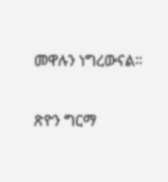መዋሉን ነግረውናል።

ጽዮን ግርማ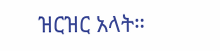ዝርዝር አላት።